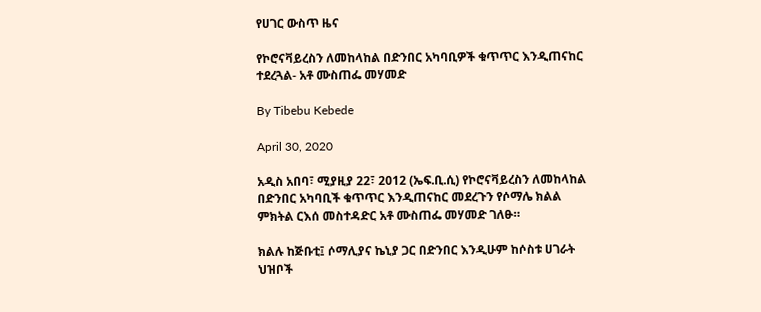የሀገር ውስጥ ዜና

የኮሮናቫይረስን ለመከላከል በድንበር አካባቢዎች ቁጥጥር እንዲጠናከር ተደረጓል- አቶ ሙስጠፌ መሃመድ

By Tibebu Kebede

April 30, 2020

አዲስ አበባ፣ ሚያዚያ 22፣ 2012 (ኤፍ.ቢ.ሲ) የኮሮናቫይረስን ለመከላከል በድንበር አካባቢች ቁጥጥር እንዲጠናከር መደረጉን የሶማሌ ክልል ምክትል ርእሰ መስተዳድር አቶ ሙስጠፌ መሃመድ ገለፁ።

ክልሉ ከጅቡቲ፤ ሶማሊያና ኬኒያ ጋር በድንበር እንዲሁም ከሶስቱ ሀገራት ህዝቦች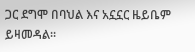ጋር ደግሞ በባህል እና አኗኗር ዜይቤም ይዛመዳል።